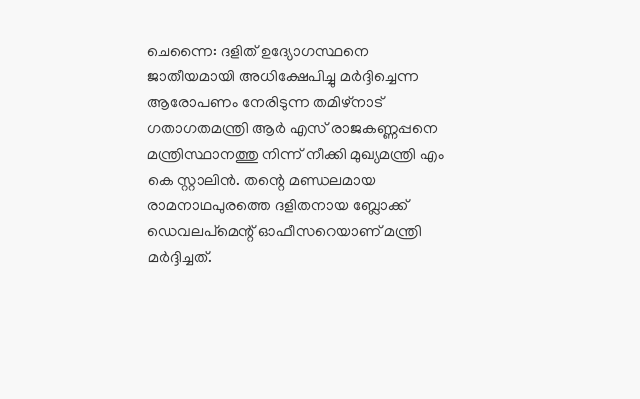ചെന്നൈ: ദളിത് ഉദ്യോഗസ്ഥനെ ജാതീയമായി അധിക്ഷേപിച്ചു മർദ്ദിച്ചെന്ന ആരോപണം നേരിടുന്ന തമിഴ്നാട് ഗതാഗതമന്ത്രി ആർ എസ് രാജകണ്ണപ്പനെ മന്ത്രിസ്ഥാനത്തു നിന്ന് നീക്കി മുഖ്യമന്ത്രി എം കെ സ്റ്റാലിൻ. തന്റെ മണ്ഡലമായ രാമനാഥപുരത്തെ ദളിതനായ ബ്ലോക്ക് ഡെവലപ്മെന്റ് ഓഫീസറെയാണ് മന്ത്രി മർദ്ദിച്ചത്.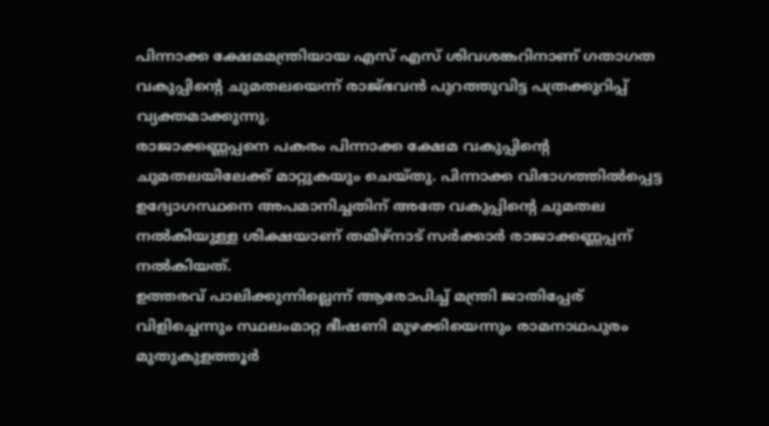പിന്നാക്ക ക്ഷേമമന്ത്രിയായ എസ് എസ് ശിവശങ്കറിനാണ് ഗതാഗത വകുപ്പിന്റെ ചുമതലയെന്ന് രാജ്ഭവൻ പുറത്തുവിട്ട പത്രക്കുറിപ്പ് വ്യക്തമാക്കുന്നു.
രാജാക്കണ്ണപ്പനെ പകരം പിന്നാക്ക ക്ഷേമ വകുപ്പിന്റെ ചുമതലയിലേക്ക് മാറ്റുകയും ചെയ്തു. പിന്നാക്ക വിഭാഗത്തിൽപ്പെട്ട ഉദ്യോഗസ്ഥനെ അപമാനിച്ചതിന് അതേ വകുപ്പിന്റെ ചുമതല നൽകിയുള്ള ശിക്ഷയാണ് തമിഴ്നാട് സർക്കാർ രാജാക്കണ്ണപ്പന് നൽകിയത്.
ഉത്തരവ് പാലിക്കുന്നില്ലെന്ന് ആരോപിച്ച് മന്ത്രി ജാതിപ്പേര് വിളിച്ചെന്നും സ്ഥലംമാറ്റ ഭീഷണി മുഴക്കിയെന്നും രാമനാഥപുരം മുതുകുളത്തൂർ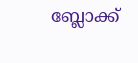ബ്ലോക്ക്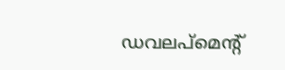ഡവലപ്മെന്റ്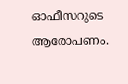ഓഫീസറുടെ ആരോപണം.